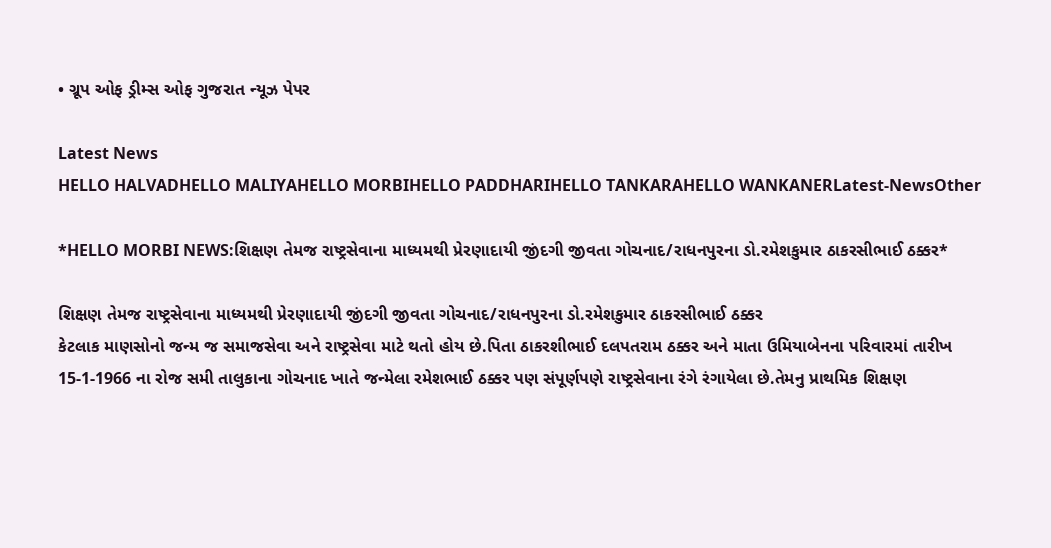• ગ્રૂપ ઓફ ડ્રીમ્સ ઓફ ગુજરાત ન્યૂઝ પેપર

Latest News
HELLO HALVADHELLO MALIYAHELLO MORBIHELLO PADDHARIHELLO TANKARAHELLO WANKANERLatest-NewsOther

*HELLO MORBI NEWS:શિક્ષણ તેમજ રાષ્ટ્રસેવાના માધ્યમથી પ્રેરણાદાયી જીંદગી જીવતા ગોચનાદ/રાધનપુરના ડો.રમેશકુમાર ઠાકરસીભાઈ ઠક્કર*

શિક્ષણ તેમજ રાષ્ટ્રસેવાના માધ્યમથી પ્રેરણાદાયી જીંદગી જીવતા ગોચનાદ/રાધનપુરના ડો.રમેશકુમાર ઠાકરસીભાઈ ઠક્કર
કેટલાક માણસોનો જન્મ જ સમાજસેવા અને રાષ્ટ્રસેવા માટે થતો હોય છે.પિતા ઠાકરશીભાઈ દલપતરામ ઠક્કર અને માતા ઉમિયાબેનના પરિવારમાં તારીખ 15-1-1966 ના રોજ સમી તાલુકાના ગોચનાદ ખાતે જન્મેલા રમેશભાઈ ઠક્કર પણ સંપૂર્ણપણે રાષ્ટ્રસેવાના રંગે રંગાયેલા છે.તેમનુ પ્રાથમિક શિક્ષણ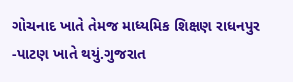ગોચનાદ ખાતે તેમજ માધ્યમિક શિક્ષણ રાધનપુર -પાટણ ખાતે થયું.ગુજરાત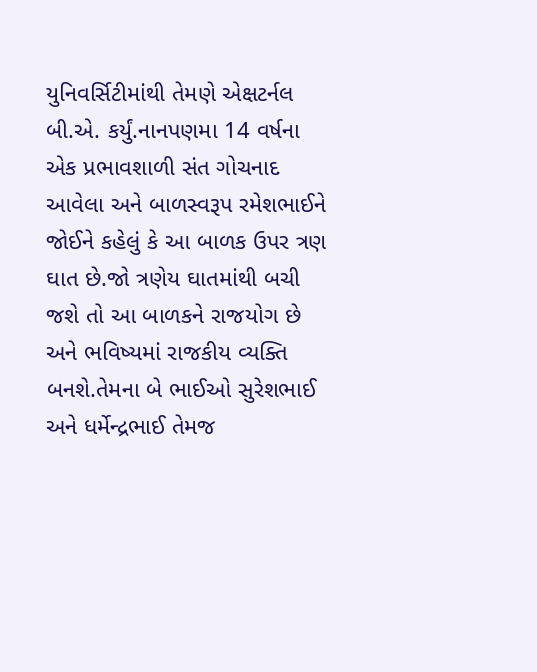યુનિવર્સિટીમાંથી તેમણે એક્ષટર્નલ બી.એ. કર્યું.નાનપણમા 14 વર્ષના એક પ્રભાવશાળી સંત ગોચનાદ આવેલા અને બાળસ્વરૂપ રમેશભાઈને જોઈને કહેલું કે આ બાળક ઉપર ત્રણ ઘાત છે.જો ત્રણેય ઘાતમાંથી બચી જશે તો આ બાળકને રાજયોગ છે અને ભવિષ્યમાં રાજકીય વ્યક્તિ બનશે.તેમના બે ભાઈઓ સુરેશભાઈ અને ધર્મેન્દ્રભાઈ તેમજ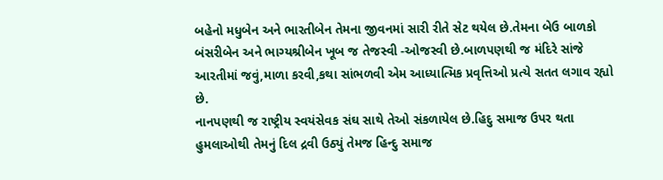બહેનો મધુબેન અને ભારતીબેન તેમના જીવનમાં સારી રીતે સેટ થયેલ છે.તેમના બેઉ બાળકો બંસરીબેન અને ભાગ્યશ્રીબેન ખૂબ જ તેજસ્વી -ઓજસ્વી છે.બાળપણથી જ મંદિરે સાંજે આરતીમાં જવું,માળા કરવી,કથા સાંભળવી એમ આધ્યાત્મિક પ્રવૃત્તિઓ પ્રત્યે સતત લગાવ રહ્યો છે.
નાનપણથી જ રાષ્ટ્રીય સ્વયંસેવક સંઘ સાથે તેઓ સંકળાયેલ છે.હિદુ સમાજ ઉપર થતા હુમલાઓથી તેમનું દિલ દ્રવી ઉઠ્યું તેમજ હિન્દુ સમાજ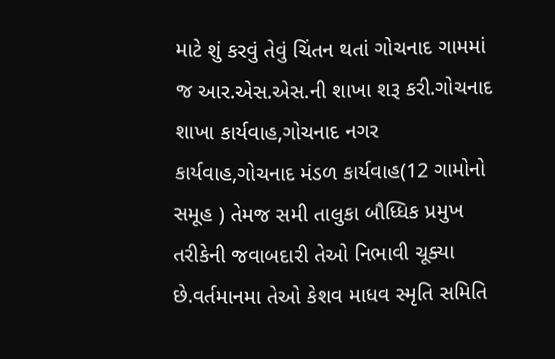માટે શું કરવું તેવું ચિંતન થતાં ગોચનાદ ગામમાં જ આર.એસ.એસ.ની શાખા શરૂ કરી.ગોચનાદ શાખા કાર્યવાહ,ગોચનાદ નગર કાર્યવાહ,ગોચનાદ મંડળ કાર્યવાહ(12 ગામોનો સમૂહ ) તેમજ સમી તાલુકા બૌધ્ધિક પ્રમુખ તરીકેની જવાબદારી તેઓ નિભાવી ચૂક્યા છે.વર્તમાનમા તેઓ કેશવ માધવ સ્મૃતિ સમિતિ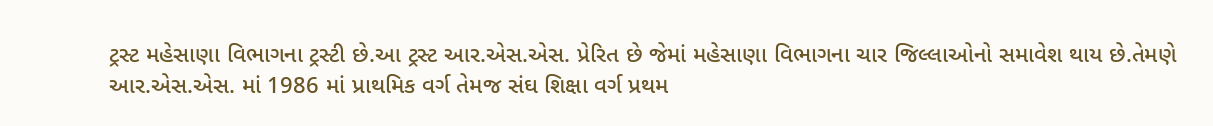ટ્રસ્ટ મહેસાણા વિભાગના ટ્રસ્ટી છે.આ ટ્રસ્ટ આર.એસ.એસ. પ્રેરિત છે જેમાં મહેસાણા વિભાગના ચાર જિલ્લાઓનો સમાવેશ થાય છે.તેમણે આર.એસ.એસ. માં 1986 માં પ્રાથમિક વર્ગ તેમજ સંઘ શિક્ષા વર્ગ પ્રથમ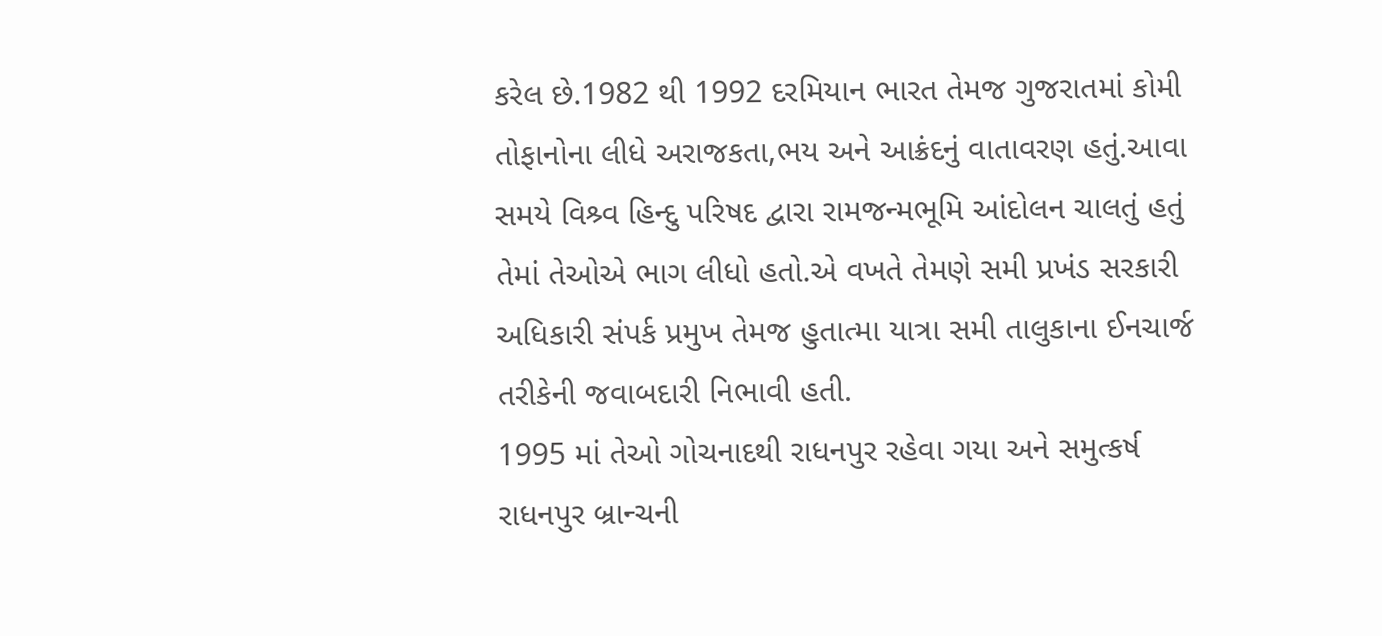કરેલ છે.1982 થી 1992 દરમિયાન ભારત તેમજ ગુજરાતમાં કોમી તોફાનોના લીધે અરાજકતા,ભય અને આક્રંદનું વાતાવરણ હતું.આવા સમયે વિશ્ર્વ હિન્દુ પરિષદ દ્વારા રામજન્મભૂમિ આંદોલન ચાલતું હતું તેમાં તેઓએ ભાગ લીધો હતો.એ વખતે તેમણે સમી પ્રખંડ સરકારી અધિકારી સંપર્ક પ્રમુખ તેમજ હુતાત્મા યાત્રા સમી તાલુકાના ઈનચાર્જ તરીકેની જવાબદારી નિભાવી હતી.
1995 માં તેઓ ગોચનાદથી રાધનપુર રહેવા ગયા અને સમુત્કર્ષ રાધનપુર બ્રાન્ચની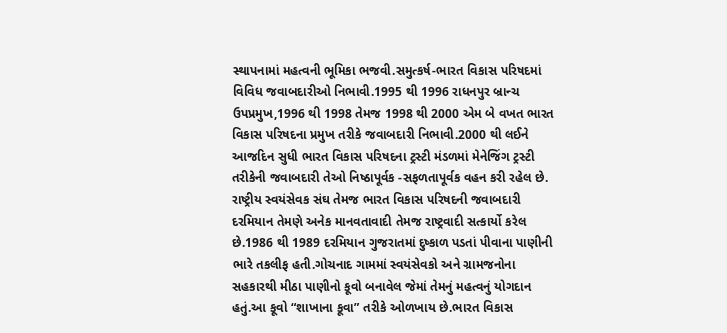સ્થાપનામાં મહત્વની ભૂમિકા ભજવી.સમુત્કર્ષ-ભારત વિકાસ પરિષદમાં વિવિધ જવાબદારીઓ નિભાવી.1995 થી 1996 રાધનપુર બ્રાન્ચ ઉપપ્રમુખ,1996 થી 1998 તેમજ 1998 થી 2000 એમ બે વખત ભારત વિકાસ પરિષદના પ્રમુખ તરીકે જવાબદારી નિભાવી.2000 થી લઈને આજદિન સુધી ભારત વિકાસ પરિષદના ટ્રસ્ટી મંડળમાં મેનેજિંગ ટ્રસ્ટી તરીકેની જવાબદારી તેઓ નિષ્ઠાપૂર્વક -સફળતાપૂર્વક વહન કરી રહેલ છે.
રાષ્ટ્રીય સ્વયંસેવક સંઘ તેમજ ભારત વિકાસ પરિષદની જવાબદારી દરમિયાન તેમણે અનેક માનવતાવાદી તેમજ રાષ્ટ્રવાદી સત્કાર્યો કરેલ છે.1986 થી 1989 દરમિયાન ગુજરાતમાં દુષ્કાળ પડતાં પીવાના પાણીની ભારે તકલીફ હતી.ગોચનાદ ગામમાં સ્વયંસેવકો અને ગ્રામજનોના સહકારથી મીઠા પાણીનો કૂવો બનાવેલ જેમાં તેમનું મહત્વનું યોગદાન હતું.આ કૂવો “શાખાના કૂવા” તરીકે ઓળખાય છે.ભારત વિકાસ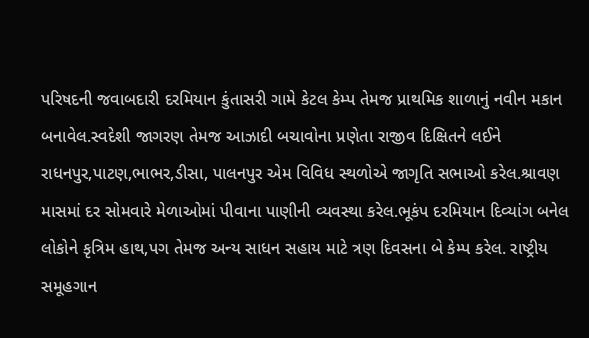પરિષદની જવાબદારી દરમિયાન કુંતાસરી ગામે કેટલ કેમ્પ તેમજ પ્રાથમિક શાળાનું નવીન મકાન બનાવેલ.સ્વદેશી જાગરણ તેમજ આઝાદી બચાવોના પ્રણેતા રાજીવ દિક્ષિતને લઈને રાધનપુર,પાટણ,ભાભર,ડીસા, પાલનપુર એમ વિવિધ સ્થળોએ જાગૃતિ સભાઓ કરેલ.શ્રાવણ માસમાં દર સોમવારે મેળાઓમાં પીવાના પાણીની વ્યવસ્થા કરેલ.ભૂકંપ દરમિયાન દિવ્યાંગ બનેલ લોકોને કૃત્રિમ હાથ,પગ તેમજ અન્ય સાધન સહાય માટે ત્રણ દિવસના બે કેમ્પ કરેલ. રાષ્ટ્રીય સમૂહગાન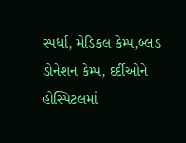સ્પર્ધા, મેડિકલ કેમ્પ,બ્લડ ડોનેશન કેમ્પ, દર્દીઓને હોસ્પિટલમાં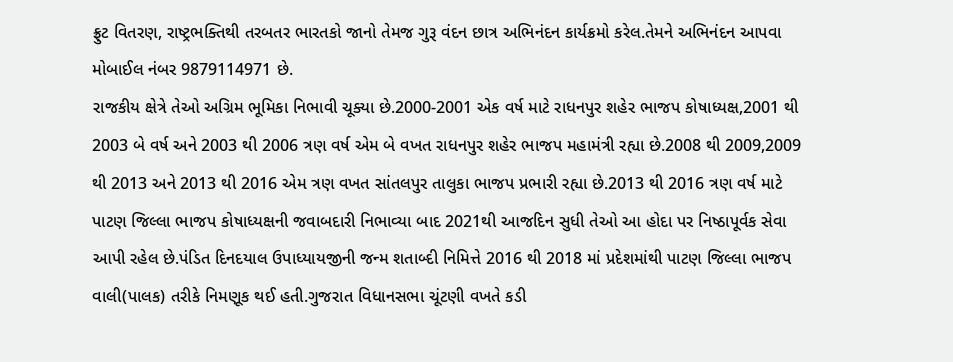ફ્રુટ વિતરણ, રાષ્ટ્રભક્તિથી તરબતર ભારતકો જાનો તેમજ ગુરૂ વંદન છાત્ર અભિનંદન કાર્યક્રમો કરેલ.તેમને અભિનંદન આપવા મોબાઈલ નંબર 9879114971 છે.
રાજકીય ક્ષેત્રે તેઓ અગ્રિમ ભૂમિકા નિભાવી ચૂક્યા છે.2000-2001 એક વર્ષ માટે રાધનપુર શહેર ભાજપ કોષાધ્યક્ષ,2001 થી 2003 બે વર્ષ અને 2003 થી 2006 ત્રણ વર્ષ એમ‌ બે વખત રાધનપુર શહેર ભાજપ મહામંત્રી રહ્યા છે.2008 થી 2009,2009 થી 2013 અને 2013 થી 2016 એમ ત્રણ વખત સાંતલપુર તાલુકા ભાજપ પ્રભારી રહ્યા છે.2013 થી 2016 ત્રણ વર્ષ માટે પાટણ જિલ્લા ભાજપ કોષાધ્યક્ષની જવાબદારી નિભાવ્યા બાદ 2021થી આજદિન સુધી તેઓ આ હોદા પર નિષ્ઠાપૂર્વક સેવા આપી રહેલ છે.પંડિત દિનદયાલ ઉપાધ્યાયજીની જન્મ શતાબ્દી નિમિત્તે 2016 થી 2018 માં પ્રદેશમાંથી પાટણ જિલ્લા ભાજપ વાલી(પાલક) તરીકે નિમણૂક થઈ હતી.ગુજરાત વિધાનસભા ચૂંટણી વખતે કડી‌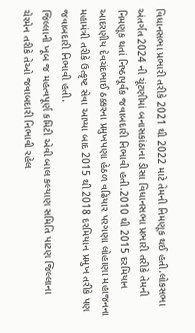વિધાનસભા પ્રભારી તરીકે 2021 થી 2022 માટે તેમની નિમણૂક થઈ હતી.લોકસભા અંતર્ગત 2024 ની ચૂંટણીમાં બનાસકાંઠાના ડીસા વિધાનસભા પ્રભારી તરીકે તેમની નિમણૂક થતાં નિષ્ઠાપૂર્વક જવાબદારી નિભાવી હતી.2010 થી 2015 દરમિયાન આદરણીય દેવચંદભાઈ ઠક્કરના પ્રમુખપણા હેઠળ વઢિયાર પરગણા લોહાણા મહાજનના મહામંત્રી તરીકે ઉત્કૃષ્ટ સેવા આપ્યા બાદ 2015 થી 2018 દરમિયાન પ્રમુખ તરીકે પણ જવાબદારી નિભાવી હતી.
જિલ્લાની ખૂબ જ મહત્વપૂર્ણ કમિટી એવી બાલ કલ્યાણ સમિતિ પાટણ જિલ્લાના ચેરમેન તરીકે તેઓ જવાબદારી નિભાવી રહેલ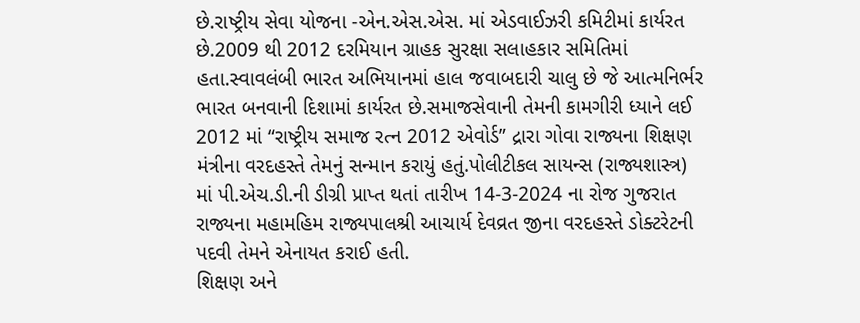છે.રાષ્ટ્રીય સેવા યોજના -એન.એસ.એસ. માં એડવાઈઝરી કમિટીમાં કાર્યરત છે.2009 થી 2012 દરમિયાન ગ્રાહક સુરક્ષા સલાહકાર સમિતિમાં હતા.સ્વાવલંબી ભારત અભિયાનમાં હાલ જવાબદારી ચાલુ છે જે આત્મનિર્ભર ભારત બનવાની દિશામાં કાર્યરત છે.સમાજસેવાની તેમની કામગીરી ધ્યાને લઈ 2012 માં “રાષ્ટ્રીય સમાજ રત્ન 2012 એવોર્ડ” દ્રારા ગોવા‌ રાજ્યના શિક્ષણ મંત્રીના વરદહસ્તે તેમનું સન્માન કરાયું હતું.પોલીટીકલ સાયન્સ (રાજ્યશાસ્ત્ર) માં પી.એચ.ડી.ની ડીગ્રી પ્રાપ્ત થતાં તારીખ 14-3-2024 ના રોજ ગુજરાત રાજ્યના મહામહિમ રાજ્યપાલશ્રી આચાર્ય દેવવ્રત જીના વરદહસ્તે ડોક્ટરેટની પદવી તેમને એનાયત કરાઈ હતી.
શિક્ષણ અને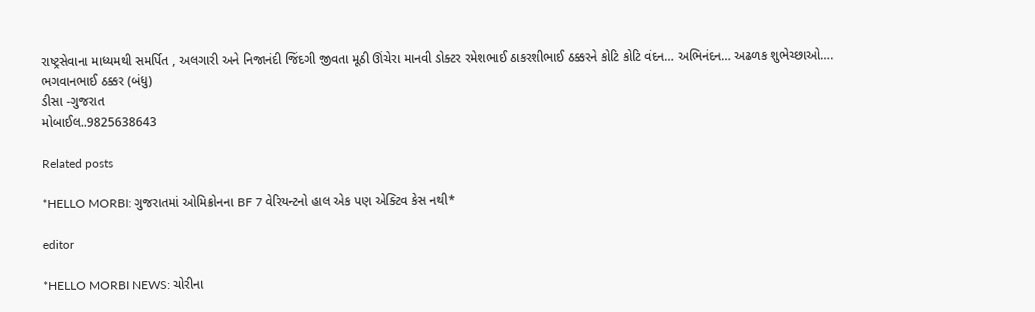રાષ્ટ્રસેવાના માધ્યમથી સમર્પિત , અલગારી અને નિજાનંદી જિંદગી જીવતા મૂઠી ઊંચેરા માનવી ડોક્ટર રમેશભાઈ ઠાકરશીભાઈ ઠક્કરને કોટિ કોટિ વંદન… અભિનંદન… અઢળક શુભેચ્છાઓ….
ભગવાનભાઈ ઠક્કર (બંધુ)
ડીસા -ગુજરાત
મોબાઈલ..9825638643

Related posts

*HELLO MORBI: ગુજરાતમાં ઓમિક્રોનના BF 7 વેરિયન્ટનો હાલ એક પણ એક્ટિવ કેસ નથી*

editor

*HELLO MORBI NEWS: ચોરીના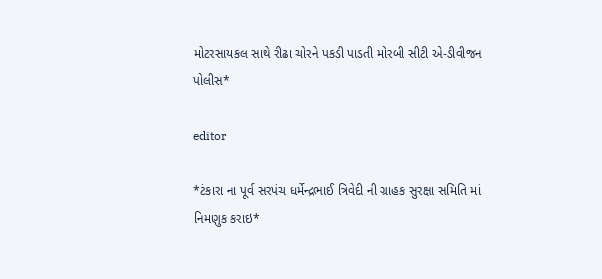મોટરસાયકલ સાથે રીઢા ચોરને પકડી પાડતી મોરબી સીટી એ-ડીવીજન પોલીસ*

editor

*ટંકારા ના પૂર્વ સરપંચ ધર્મેન્દ્રભાઈ ત્રિવેદી ની ગ્રાહક સુરક્ષા સમિતિ માં નિમણુક કરાઇ*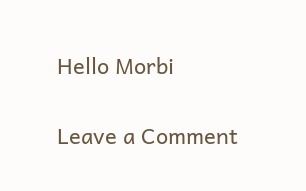Hello Morbi

Leave a Comment